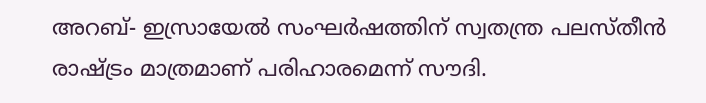അറബ്- ഇസ്രായേൽ സംഘർഷത്തിന് സ്വതന്ത്ര പലസ്തീൻ രാഷ്ട്രം മാത്രമാണ് പരിഹാരമെന്ന് സൗദി.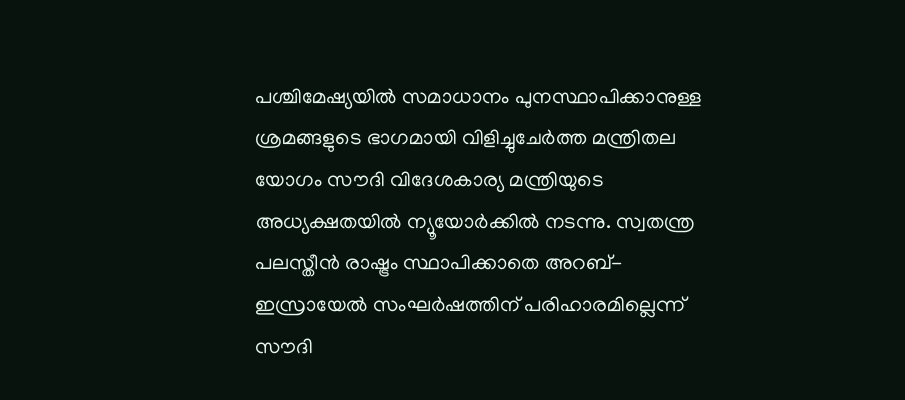പശ്ചിമേഷ്യയിൽ സമാധാനം പുനസ്ഥാപിക്കാനുള്ള ശ്രമങ്ങളുടെ ഭാഗമായി വിളിച്ചുചേർത്ത മന്ത്രിതല യോഗം സൗദി വിദേശകാര്യ മന്ത്രിയുടെ അധ്യക്ഷതയിൽ ന്യൂയോർക്കിൽ നടന്നു. സ്വതന്ത്ര പലസ്തീൻ രാഷ്ട്രം സ്ഥാപിക്കാതെ അറബ്-ഇസ്രായേൽ സംഘർഷത്തിന് പരിഹാരമില്ലെന്ന് സൗദി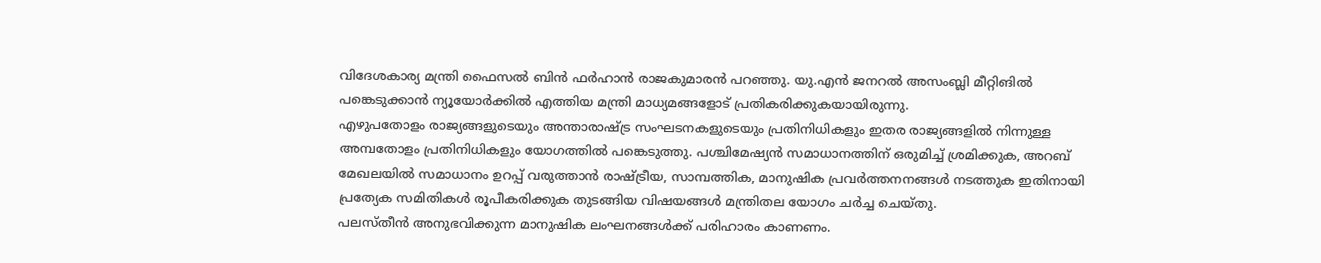വിദേശകാര്യ മന്ത്രി ഫൈസൽ ബിൻ ഫർഹാൻ രാജകുമാരൻ പറഞ്ഞു. യു.എൻ ജനറൽ അസംബ്ലി മീറ്റിങിൽ പങ്കെടുക്കാൻ ന്യൂയോർക്കിൽ എത്തിയ മന്ത്രി മാധ്യമങ്ങളോട് പ്രതികരിക്കുകയായിരുന്നു.
എഴുപതോളം രാജ്യങ്ങളുടെയും അന്താരാഷ്ട്ര സംഘടനകളുടെയും പ്രതിനിധികളും ഇതര രാജ്യങ്ങളിൽ നിന്നുള്ള അമ്പതോളം പ്രതിനിധികളും യോഗത്തിൽ പങ്കെടുത്തു. പശ്ചിമേഷ്യൻ സമാധാനത്തിന് ഒരുമിച്ച് ശ്രമിക്കുക, അറബ് മേഖലയിൽ സമാധാനം ഉറപ്പ് വരുത്താൻ രാഷ്ട്രീയ, സാമ്പത്തിക, മാനുഷിക പ്രവർത്തനനങ്ങൾ നടത്തുക ഇതിനായി പ്രത്യേക സമിതികൾ രൂപീകരിക്കുക തുടങ്ങിയ വിഷയങ്ങൾ മന്ത്രിതല യോഗം ചർച്ച ചെയ്തു.
പലസ്തീൻ അനുഭവിക്കുന്ന മാനുഷിക ലംഘനങ്ങൾക്ക് പരിഹാരം കാണണം.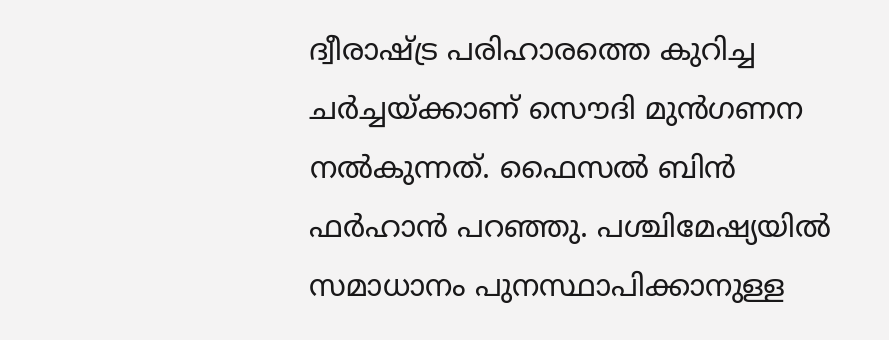ദ്വീരാഷ്ട്ര പരിഹാരത്തെ കുറിച്ച ചർച്ചയ്ക്കാണ് സൌദി മുൻഗണന നൽകുന്നത്. ഫൈസൽ ബിൻ ഫർഹാൻ പറഞ്ഞു. പശ്ചിമേഷ്യയിൽ സമാധാനം പുനസ്ഥാപിക്കാനുള്ള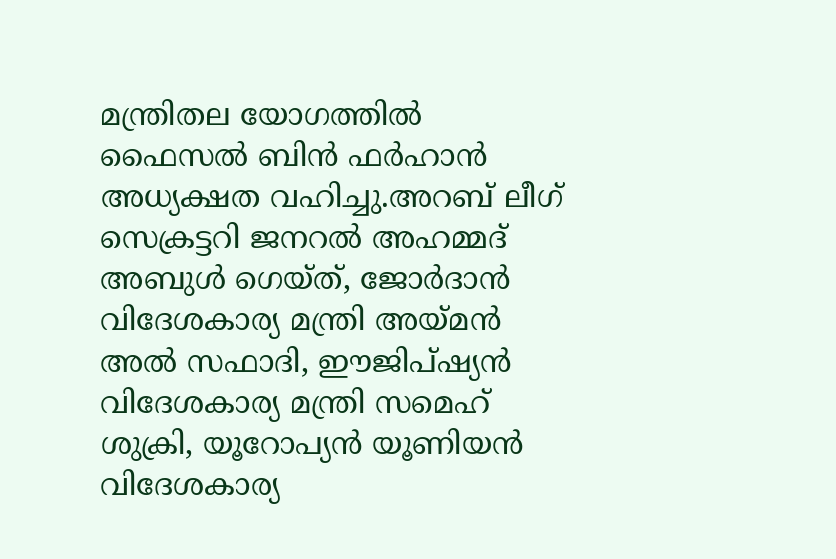മന്ത്രിതല യോഗത്തിൽ ഫൈസൽ ബിൻ ഫർഹാൻ അധ്യക്ഷത വഹിച്ചു.അറബ് ലീഗ് സെക്രട്ടറി ജനറൽ അഹമ്മദ് അബുൾ ഗെയ്ത്, ജോർദാൻ വിദേശകാര്യ മന്ത്രി അയ്മൻ അൽ സഫാദി, ഈജിപ്ഷ്യൻ വിദേശകാര്യ മന്ത്രി സമെഹ് ശുക്രി, യൂറോപ്യൻ യൂണിയൻ വിദേശകാര്യ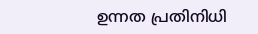ഉന്നത പ്രതിനിധി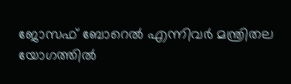ജോസഫ് ബോറെൽ എന്നിവർ മന്ത്രിതല യോഗത്തിൽ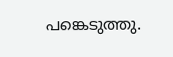പങ്കെടുത്തു.